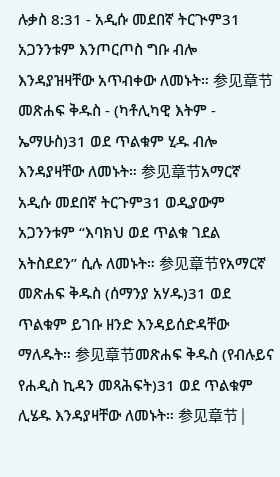ሉቃስ 8:31 - አዲሱ መደበኛ ትርጒም31 አጋንንቱም እንጦርጦስ ግቡ ብሎ እንዳያዝዛቸው አጥብቀው ለመኑት። 参见章节መጽሐፍ ቅዱስ - (ካቶሊካዊ እትም - ኤማሁስ)31 ወደ ጥልቁም ሂዱ ብሎ እንዳያዛቸው ለመኑት። 参见章节አማርኛ አዲሱ መደበኛ ትርጉም31 ወዲያውም አጋንንቱም “እባክህ ወደ ጥልቁ ገደል አትስደደን” ሲሉ ለመኑት። 参见章节የአማርኛ መጽሐፍ ቅዱስ (ሰማንያ አሃዱ)31 ወደ ጥልቁም ይገቡ ዘንድ እንዳይሰድዳቸው ማለዱት። 参见章节መጽሐፍ ቅዱስ (የብሉይና የሐዲስ ኪዳን መጻሕፍት)31 ወደ ጥልቁም ሊሄዱ እንዳያዛቸው ለመኑት። 参见章节 |